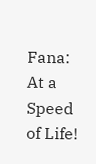Fana: At a Speed of Life!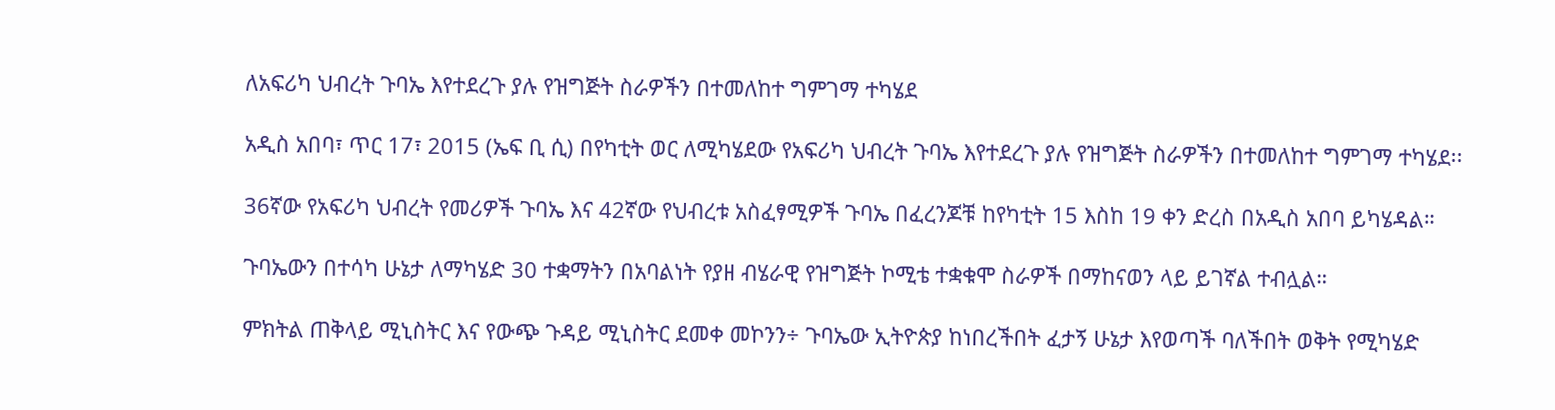ለአፍሪካ ህብረት ጉባኤ እየተደረጉ ያሉ የዝግጅት ስራዎችን በተመለከተ ግምገማ ተካሄደ

አዲስ አበባ፣ ጥር 17፣ 2015 (ኤፍ ቢ ሲ) በየካቲት ወር ለሚካሄደው የአፍሪካ ህብረት ጉባኤ እየተደረጉ ያሉ የዝግጅት ስራዎችን በተመለከተ ግምገማ ተካሄደ፡፡

36ኛው የአፍሪካ ህብረት የመሪዎች ጉባኤ እና 42ኛው የህብረቱ አስፈፃሚዎች ጉባኤ በፈረንጆቹ ከየካቲት 15 እስከ 19 ቀን ድረስ በአዲስ አበባ ይካሄዳል።

ጉባኤውን በተሳካ ሁኔታ ለማካሄድ 30 ተቋማትን በአባልነት የያዘ ብሄራዊ የዝግጅት ኮሚቴ ተቋቁሞ ስራዎች በማከናወን ላይ ይገኛል ተብሏል።

ምክትል ጠቅላይ ሚኒስትር እና የውጭ ጉዳይ ሚኒስትር ደመቀ መኮንን÷ ጉባኤው ኢትዮጵያ ከነበረችበት ፈታኝ ሁኔታ እየወጣች ባለችበት ወቅት የሚካሄድ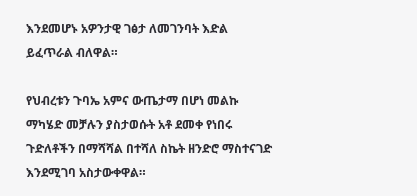እንደመሆኑ አዎንታዊ ገፅታ ለመገንባት እድል ይፈጥራል ብለዋል።

የህብረቱን ጉባኤ አምና ውጤታማ በሆነ መልኩ ማካሄድ መቻሉን ያስታወሱት አቶ ደመቀ የነበሩ ጉድለቶችን በማሻሻል በተሻለ ስኬት ዘንድሮ ማስተናገድ እንደሚገባ አስታውቀዋል።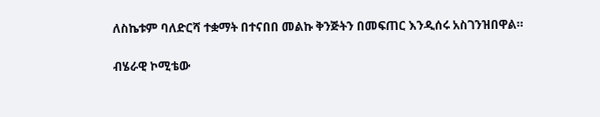ለስኬቱም ባለድርሻ ተቋማት በተናበበ መልኩ ቅንጅትን በመፍጠር እንዲሰሩ አስገንዝበዋል።

ብሄራዊ ኮሚቴው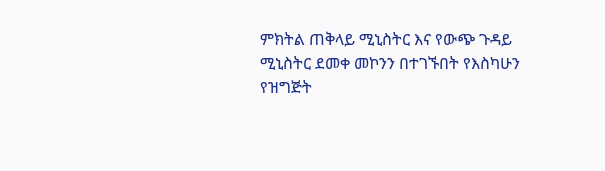ምክትል ጠቅላይ ሚኒስትር እና የውጭ ጉዳይ ሚኒስትር ደመቀ መኮንን በተገኙበት የእስካሁን የዝግጅት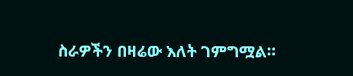ስራዎችን በዛሬው እለት ገምግሟል።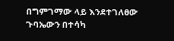በግምገማው ላይ እንደተገለፀው ጉባኤውን በተሳካ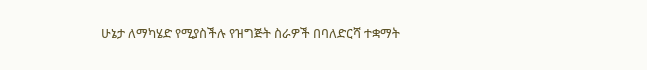ሁኔታ ለማካሄድ የሚያስችሉ የዝግጅት ስራዎች በባለድርሻ ተቋማት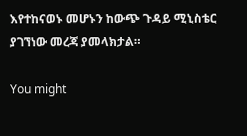እየተከናወኑ መሆኑን ከውጭ ጉዳይ ሚኒስቴር ያገኘነው መረጃ ያመላክታል።

You might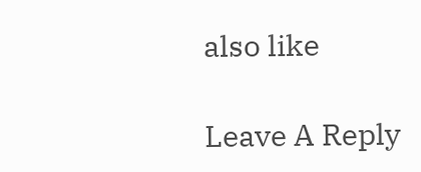also like

Leave A Reply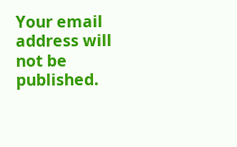Your email address will not be published.